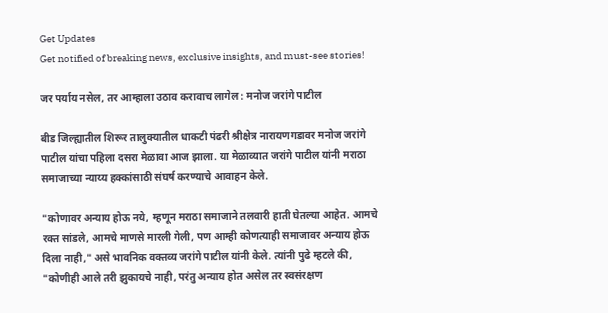Get Updates
Get notified of breaking news, exclusive insights, and must-see stories!

जर पर्याय नसेल, तर आम्हाला उठाव करावाच लागेल : मनोज जरांगे पाटील

बीड जिल्ह्यातील शिरूर तालुक्यातील धाकटी पंढरी श्रीक्षेत्र नारायणगडावर मनोज जरांगे पाटील यांचा पहिला दसरा मेळावा आज झाला. या मेळाव्यात जरांगे पाटील यांनी मराठा समाजाच्या न्याय्य हक्कांसाठी संघर्ष करण्याचे आवाहन केले.

"कोणावर अन्याय होऊ नये, म्हणून मराठा समाजाने तलवारी हाती घेतल्या आहेत. आमचे रक्त सांडले, आमचे माणसे मारली गेली, पण आम्ही कोणत्याही समाजावर अन्याय होऊ दिला नाही," असे भावनिक वक्तव्य जरांगे पाटील यांनी केले. त्यांनी पुढे म्हटले की, "कोणीही आले तरी झुकायचे नाही, परंतु अन्याय होत असेल तर स्वसंरक्षण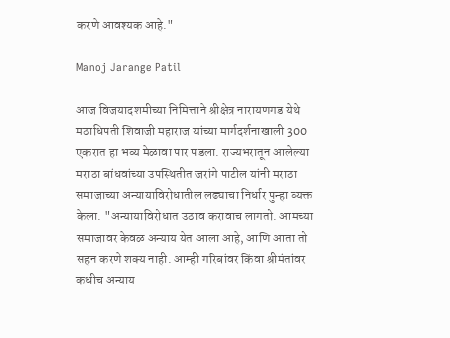करणे आवश्यक आहे."

Manoj Jarange Patil

आज विजयादशमीच्या निमित्ताने श्रीक्षेत्र नारायणगड येथे मठाधिपती शिवाजी महाराज यांच्या मार्गदर्शनाखाली 300 एकरात हा भव्य मेळावा पार पडला. राज्यभरातून आलेल्या मराठा बांधवांच्या उपस्थितीत जरांगे पाटील यांनी मराठा समाजाच्या अन्यायाविरोधातील लढ्याचा निर्धार पुन्हा व्यक्त केला. "अन्यायाविरोधात उठाव करावाच लागतो. आमच्या समाजावर केवळ अन्याय येत आला आहे, आणि आता तो सहन करणे शक्य नाही. आम्ही गरिबांवर किंवा श्रीमंतांवर कधीच अन्याय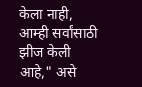केला नाही, आम्ही सर्वांसाठी झीज केली आहे," असे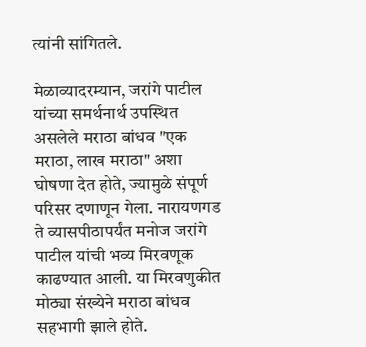त्यांनी सांगितले.

मेळाव्यादरम्यान, जरांगे पाटील यांच्या समर्थनार्थ उपस्थित असलेले मराठा बांधव "एक मराठा, लाख मराठा" अशा घोषणा देत होते, ज्यामुळे संपूर्ण परिसर दणाणून गेला. नारायणगड ते व्यासपीठापर्यंत मनोज जरांगे पाटील यांची भव्य मिरवणूक काढण्यात आली. या मिरवणुकीत मोठ्या संख्येने मराठा बांधव सहभागी झाले होते.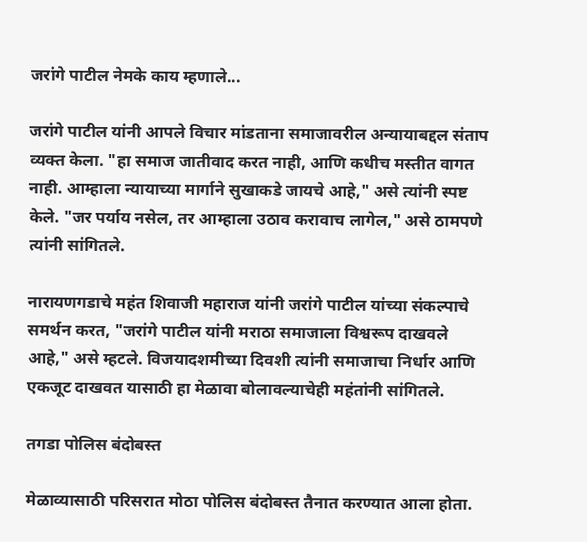जरांगे पाटील नेमके काय म्हणाले...

जरांगे पाटील यांनी आपले विचार मांडताना समाजावरील अन्यायाबद्दल संताप व्यक्त केला. "हा समाज जातीवाद करत नाही, आणि कधीच मस्तीत वागत नाही. आम्हाला न्यायाच्या मार्गाने सुखाकडे जायचे आहे," असे त्यांनी स्पष्ट केले. "जर पर्याय नसेल, तर आम्हाला उठाव करावाच लागेल," असे ठामपणे त्यांनी सांगितले.

नारायणगडाचे महंत शिवाजी महाराज यांनी जरांगे पाटील यांच्या संकल्पाचे समर्थन करत, "जरांगे पाटील यांनी मराठा समाजाला विश्वरूप दाखवले आहे," असे म्हटले. विजयादशमीच्या दिवशी त्यांनी समाजाचा निर्धार आणि एकजूट दाखवत यासाठी हा मेळावा बोलावल्याचेही महंतांनी सांगितले.

तगडा पोलिस बंदोबस्त

मेळाव्यासाठी परिसरात मोठा पोलिस बंदोबस्त तैनात करण्यात आला होता.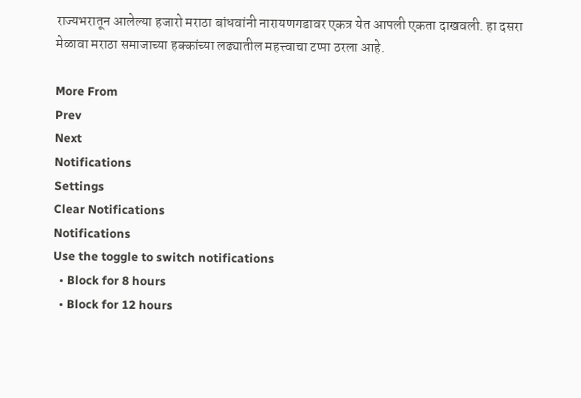राज्यभरातून आलेल्या हजारो मराठा बांधवांनी नारायणगडावर एकत्र येत आपली एकता दाखवली. हा दसरा मेळावा मराठा समाजाच्या हक्कांच्या लढ्यातील महत्त्वाचा टप्पा ठरला आहे.

More From
Prev
Next
Notifications
Settings
Clear Notifications
Notifications
Use the toggle to switch notifications
  • Block for 8 hours
  • Block for 12 hours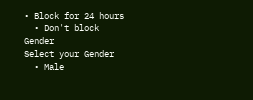• Block for 24 hours
  • Don't block
Gender
Select your Gender
  • Male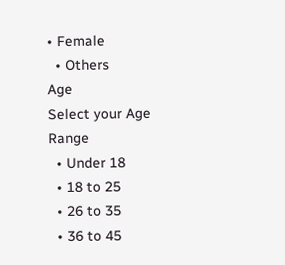• Female
  • Others
Age
Select your Age Range
  • Under 18
  • 18 to 25
  • 26 to 35
  • 36 to 45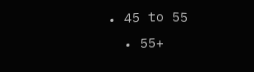• 45 to 55
  • 55+